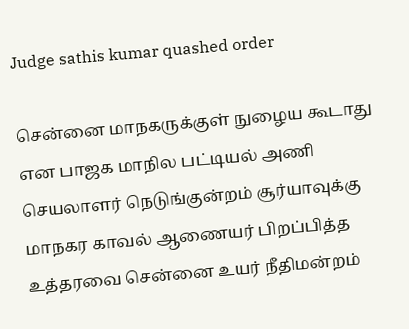Judge sathis kumar quashed order

சென்னை மாநகருக்குள் நுழைய கூடாது என பாஜக மாநில பட்டியல் அணி செயலாளர் நெடுங்குன்றம் சூர்யாவுக்கு மாநகர காவல் ஆணையர் பிறப்பித்த உத்தரவை சென்னை உயர் நீதிமன்றம்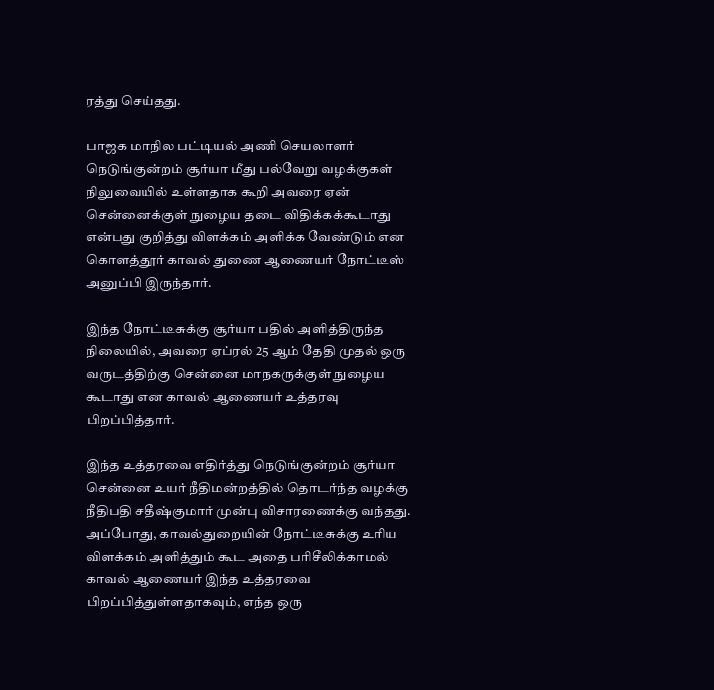ரத்து செய்தது.

பாஜக மாநில பட்டியல் அணி செயலாளர் நெடுங்குன்றம் சூர்யா மீது பல்வேறு வழக்குகள் நிலுவையில் உள்ளதாக கூறி அவரை ஏன் சென்னைக்குள் நுழைய தடை விதிக்கக்கூடாது என்பது குறித்து விளக்கம் அளிக்க வேண்டும் என கொளத்தூர் காவல் துணை ஆணையர் நோட்டீஸ் அனுப்பி இருந்தார்.

இந்த நோட்டீசுக்கு சூர்யா பதில் அளித்திருந்த நிலையில், அவரை ஏப்ரல் 25 ஆம் தேதி முதல் ஒரு வருடத்திற்கு சென்னை மாநகருக்குள் நுழைய கூடாது என காவல் ஆணையர் உத்தரவு பிறப்பித்தார்.

இந்த உத்தரவை எதிர்த்து நெடுங்குன்றம் சூர்யா சென்னை உயர் நீதிமன்றத்தில் தொடர்ந்த வழக்கு நீதிபதி சதீஷ்குமார் முன்பு விசாரணைக்கு வந்தது. அப்போது, காவல்துறையின் நோட்டீசுக்கு உரிய விளக்கம் அளித்தும் கூட அதை பரிசீலிக்காமல் காவல் ஆணையர் இந்த உத்தரவை பிறப்பித்துள்ளதாகவும், எந்த ஒரு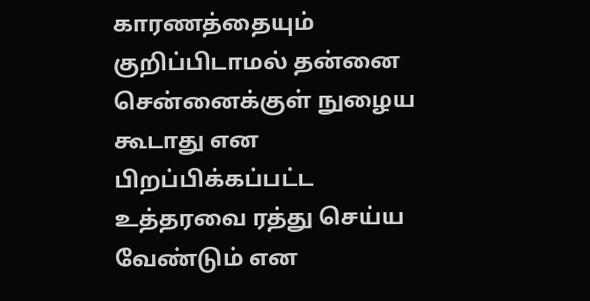காரணத்தையும் குறிப்பிடாமல் தன்னை சென்னைக்குள் நுழைய கூடாது என பிறப்பிக்கப்பட்ட உத்தரவை ரத்து செய்ய வேண்டும் என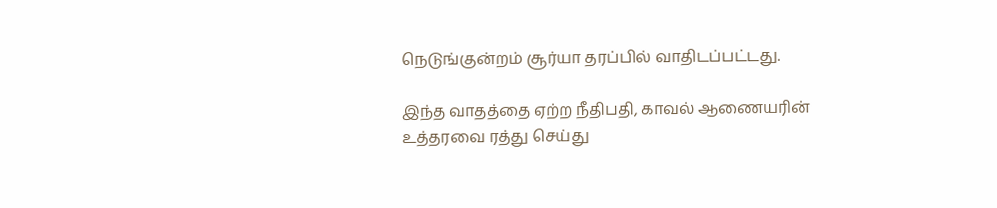நெடுங்குன்றம் சூர்யா தரப்பில் வாதிடப்பட்டது.

இந்த வாதத்தை ஏற்ற நீதிபதி, காவல் ஆணையரின் உத்தரவை ரத்து செய்து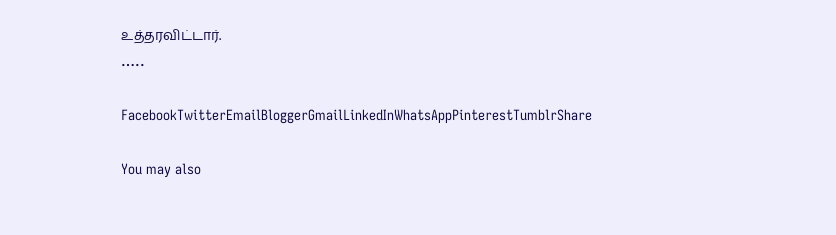உத்தரவிட்டார்.
…..

FacebookTwitterEmailBloggerGmailLinkedInWhatsAppPinterestTumblrShare

You may also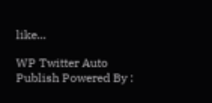like...

WP Twitter Auto Publish Powered By :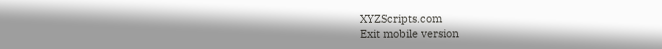XYZScripts.com
Exit mobile version